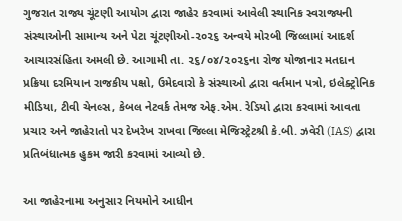ગુજરાત રાજ્ય ચૂંટણી આયોગ દ્વારા જાહેર કરવામાં આવેલી સ્થાનિક સ્વરાજ્યની સંસ્થાઓની સામાન્ય અને પેટા ચૂંટણીઓ-૨૦૨૬ અન્વયે મોરબી જિલ્લામાં આદર્શ આચારસંહિતા અમલી છે. આગામી તા. ૨૬/૦૪/૨૦૨૬ના રોજ યોજાનાર મતદાન પ્રક્રિયા દરમિયાન રાજકીય પક્ષો, ઉમેદવારો કે સંસ્થાઓ દ્વારા વર્તમાન પત્રો, ઇલેક્ટ્રોનિક મીડિયા, ટીવી ચેનલ્સ, કેબલ નેટવર્ક તેમજ એફ.એમ. રેડિયો દ્વારા કરવામાં આવતા પ્રચાર અને જાહેરાતો પર દેખરેખ રાખવા જિલ્લા મેજિસ્ટ્રેટશ્રી કે.બી. ઝવેરી (IAS) દ્વારા પ્રતિબંધાત્મક હુકમ જારી કરવામાં આવ્યો છે.

આ જાહેરનામા અનુસાર નિયમોને આધીન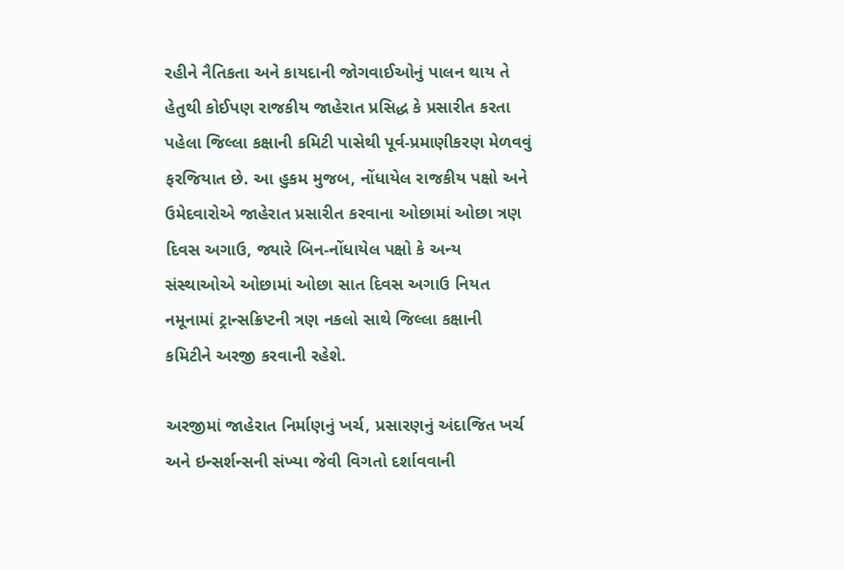રહીને નૈતિકતા અને કાયદાની જોગવાઈઓનું પાલન થાય તે હેતુથી કોઈપણ રાજકીય જાહેરાત પ્રસિદ્ધ કે પ્રસારીત કરતા પહેલા જિલ્લા કક્ષાની કમિટી પાસેથી પૂર્વ-પ્રમાણીકરણ મેળવવું ફરજિયાત છે. આ હુકમ મુજબ, નોંધાયેલ રાજકીય પક્ષો અને ઉમેદવારોએ જાહેરાત પ્રસારીત કરવાના ઓછામાં ઓછા ત્રણ દિવસ અગાઉ, જ્યારે બિન-નોંધાયેલ પક્ષો કે અન્ય સંસ્થાઓએ ઓછામાં ઓછા સાત દિવસ અગાઉ નિયત નમૂનામાં ટ્રાન્સક્રિપ્ટની ત્રણ નકલો સાથે જિલ્લા કક્ષાની કમિટીને અરજી કરવાની રહેશે.

અરજીમાં જાહેરાત નિર્માણનું ખર્ચ, પ્રસારણનું અંદાજિત ખર્ચ અને ઇન્સર્શન્સની સંખ્યા જેવી વિગતો દર્શાવવાની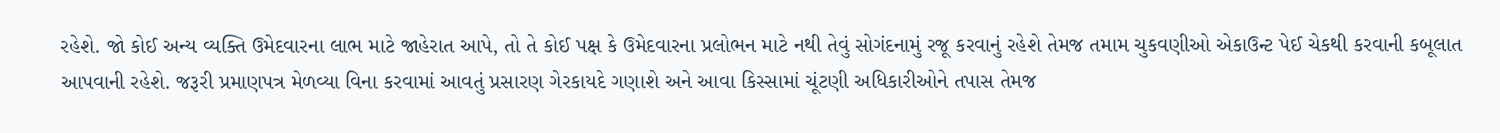રહેશે. જો કોઈ અન્ય વ્યક્તિ ઉમેદવારના લાભ માટે જાહેરાત આપે, તો તે કોઈ પક્ષ કે ઉમેદવારના પ્રલોભન માટે નથી તેવું સોગંદનામું રજૂ કરવાનું રહેશે તેમજ તમામ ચુકવણીઓ એકાઉન્ટ પેઈ ચેકથી કરવાની કબૂલાત આપવાની રહેશે. જરૂરી પ્રમાણપત્ર મેળવ્યા વિના કરવામાં આવતું પ્રસારણ ગેરકાયદે ગણાશે અને આવા કિસ્સામાં ચૂંટણી અધિકારીઓને તપાસ તેમજ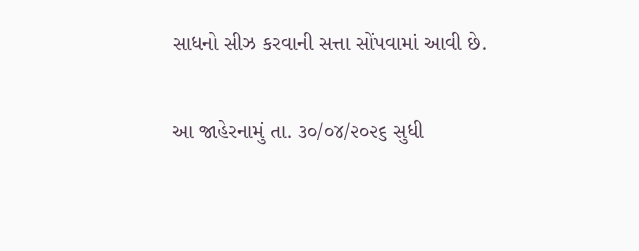સાધનો સીઝ કરવાની સત્તા સોંપવામાં આવી છે.

આ જાહેરનામું તા. ૩૦/૦૪/૨૦૨૬ સુધી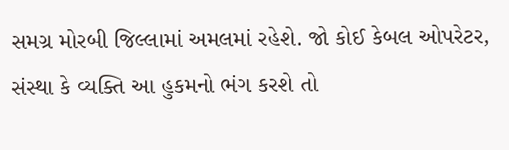સમગ્ર મોરબી જિલ્લામાં અમલમાં રહેશે. જો કોઈ કેબલ ઓપરેટર, સંસ્થા કે વ્યક્તિ આ હુકમનો ભંગ કરશે તો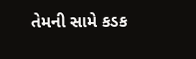તેમની સામે કડક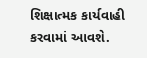શિક્ષાત્મક કાર્યવાહી કરવામાં આવશે.